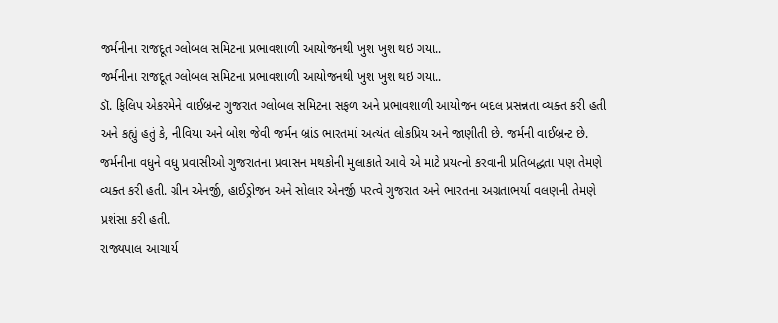જર્મનીના રાજદૂત ગ્લોબલ સમિટના પ્રભાવશાળી આયોજનથી ખુશ ખુશ થઇ ગયા..
જર્મનીના રાજદૂત ગ્લોબલ સમિટના પ્રભાવશાળી આયોજનથી ખુશ ખુશ થઇ ગયા..
ડૉ. ફિલિપ એકરમેને વાઈબ્રન્ટ ગુજરાત ગ્લોબલ સમિટના સફળ અને પ્રભાવશાળી આયોજન બદલ પ્રસન્નતા વ્યક્ત કરી હતી અને કહ્યું હતું કે, નીવિયા અને બોશ જેવી જર્મન બ્રાંડ ભારતમાં અત્યંત લોકપ્રિય અને જાણીતી છે. જર્મની વાઈબ્રન્ટ છે. જર્મનીના વધુને વધુ પ્રવાસીઓ ગુજરાતના પ્રવાસન મથકોની મુલાકાતે આવે એ માટે પ્રયત્નો કરવાની પ્રતિબદ્ધતા પણ તેમણે વ્યક્ત કરી હતી. ગ્રીન એનર્જી, હાઈડ્રોજન અને સોલાર એનર્જી પરત્વે ગુજરાત અને ભારતના અગ્રતાભર્યા વલણની તેમણે પ્રશંસા કરી હતી.
રાજ્યપાલ આચાર્ય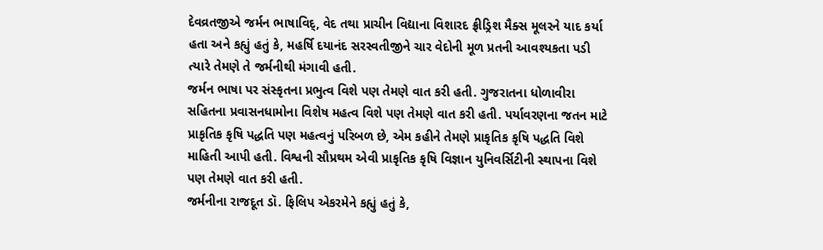દેવવ્રતજીએ જર્મન ભાષાવિદ્, વેદ તથા પ્રાચીન વિદ્યાના વિશારદ ફ્રીડ્રિશ મૈક્સ મૂલરને યાદ કર્યા હતા અને કહ્યું હતું કે, મહર્ષિ દયાનંદ સરસ્વતીજીને ચાર વેદોની મૂળ પ્રતની આવશ્યકતા પડી ત્યારે તેમણે તે જર્મનીથી મંગાવી હતી.
જર્મન ભાષા પર સંસ્કૃતના પ્રભુત્વ વિશે પણ તેમણે વાત કરી હતી. ગુજરાતના ધોળાવીરા સહિતના પ્રવાસનધામોના વિશેષ મહત્વ વિશે પણ તેમણે વાત કરી હતી. પર્યાવરણના જતન માટે પ્રાકૃતિક કૃષિ પદ્ધતિ પણ મહત્વનું પરિબળ છે, એમ કહીને તેમણે પ્રાકૃતિક કૃષિ પદ્ધતિ વિશે માહિતી આપી હતી. વિશ્વની સૌપ્રથમ એવી પ્રાકૃતિક કૃષિ વિજ્ઞાન યુનિવર્સિટીની સ્થાપના વિશે પણ તેમણે વાત કરી હતી.
જર્મનીના રાજદૂત ડૉ. ફિલિપ એકરમેને કહ્યું હતું કે,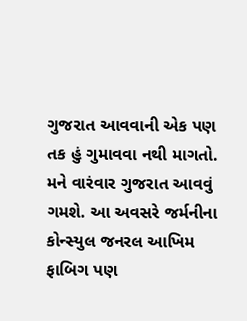ગુજરાત આવવાની એક પણ તક હું ગુમાવવા નથી માગતો. મને વારંવાર ગુજરાત આવવું ગમશે. આ અવસરે જર્મનીના કોન્સ્યુલ જનરલ આખિમ ફાબિગ પણ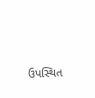ઉપસ્થિત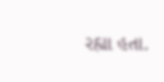રહ્યા હતા.